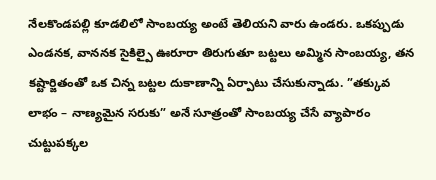నేలకొండపల్లి కూడలిలో సాంబయ్య అంటే తెలియని వారు ఉండరు. ఒకప్పుడు ఎండనక, వాననక సైకిల్పై ఊరూరా తిరుగుతూ బట్టలు అమ్మిన సాంబయ్య, తన కష్టార్జితంతో ఒక చిన్న బట్టల దుకాణాన్ని ఏర్పాటు చేసుకున్నాడు. ”తక్కువ లాభం – నాణ్యమైన సరుకు” అనే సూత్రంతో సాంబయ్య చేసే వ్యాపారం చుట్టుపక్కల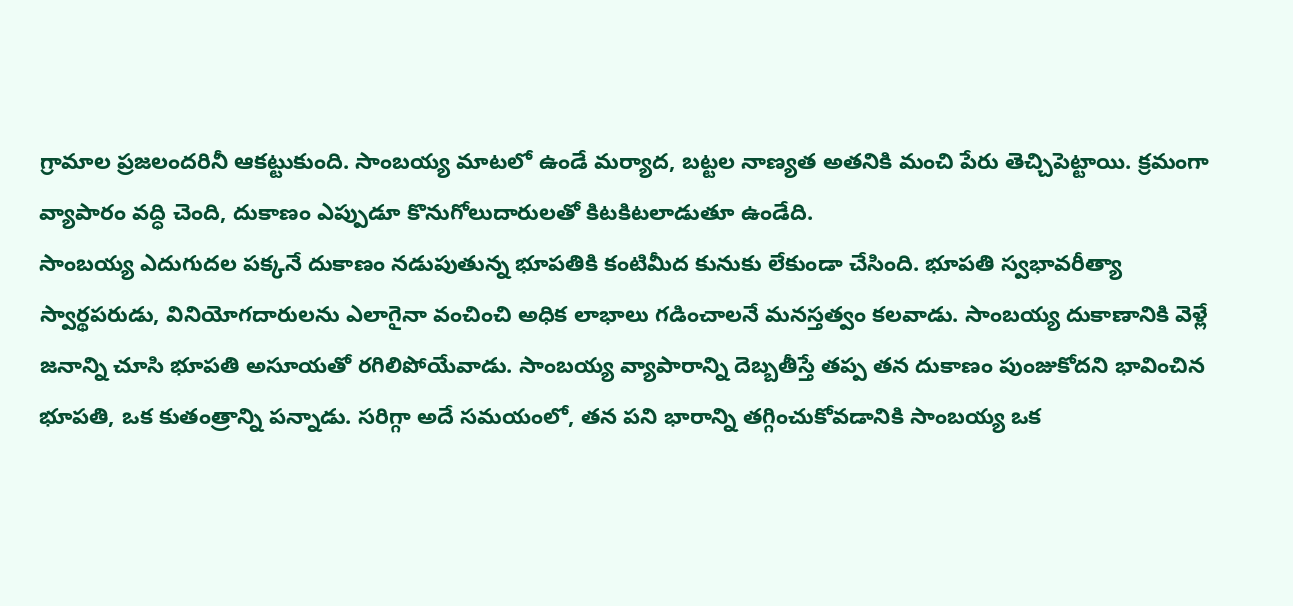గ్రామాల ప్రజలందరినీ ఆకట్టుకుంది. సాంబయ్య మాటలో ఉండే మర్యాద, బట్టల నాణ్యత అతనికి మంచి పేరు తెచ్చిపెట్టాయి. క్రమంగా వ్యాపారం వద్ధి చెంది, దుకాణం ఎప్పుడూ కొనుగోలుదారులతో కిటకిటలాడుతూ ఉండేది.
సాంబయ్య ఎదుగుదల పక్కనే దుకాణం నడుపుతున్న భూపతికి కంటిమీద కునుకు లేకుండా చేసింది. భూపతి స్వభావరీత్యా స్వార్థపరుడు, వినియోగదారులను ఎలాగైనా వంచించి అధిక లాభాలు గడించాలనే మనస్తత్వం కలవాడు. సాంబయ్య దుకాణానికి వెళ్లే జనాన్ని చూసి భూపతి అసూయతో రగిలిపోయేవాడు. సాంబయ్య వ్యాపారాన్ని దెబ్బతీస్తే తప్ప తన దుకాణం పుంజుకోదని భావించిన భూపతి, ఒక కుతంత్రాన్ని పన్నాడు. సరిగ్గా అదే సమయంలో, తన పని భారాన్ని తగ్గించుకోవడానికి సాంబయ్య ఒక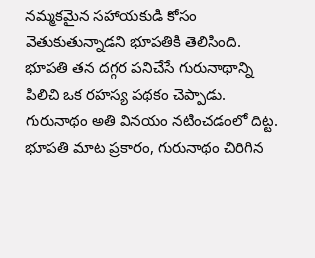నమ్మకమైన సహాయకుడి కోసం వెతుకుతున్నాడని భూపతికి తెలిసింది.
భూపతి తన దగ్గర పనిచేసే గురునాథాన్ని పిలిచి ఒక రహస్య పథకం చెప్పాడు. గురునాథం అతి వినయం నటించడంలో దిట్ట. భూపతి మాట ప్రకారం, గురునాథం చిరిగిన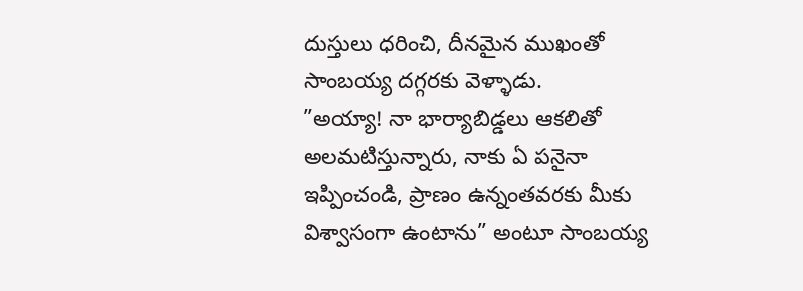దుస్తులు ధరించి, దీనమైన ముఖంతో సాంబయ్య దగ్గరకు వెళ్ళాడు.
”అయ్యా! నా భార్యాబిడ్డలు ఆకలితో అలమటిస్తున్నారు, నాకు ఏ పనైనా ఇప్పించండి, ప్రాణం ఉన్నంతవరకు మీకు విశ్వాసంగా ఉంటాను” అంటూ సాంబయ్య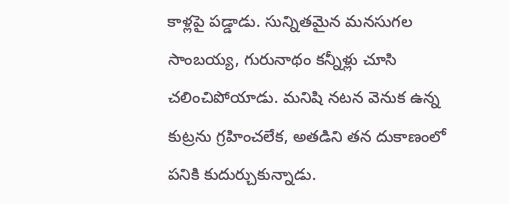కాళ్లపై పడ్డాడు. సున్నితమైన మనసుగల సాంబయ్య, గురునాథం కన్నీళ్లు చూసి చలించిపోయాడు. మనిషి నటన వెనుక ఉన్న కుట్రను గ్రహించలేక, అతడిని తన దుకాణంలో పనికి కుదుర్చుకున్నాడు.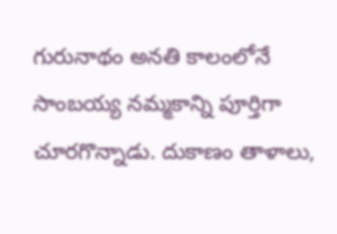గురునాథం అనతి కాలంలోనే సాంబయ్య నమ్మకాన్ని పూర్తిగా చూరగొన్నాడు. దుకాణం తాళాలు,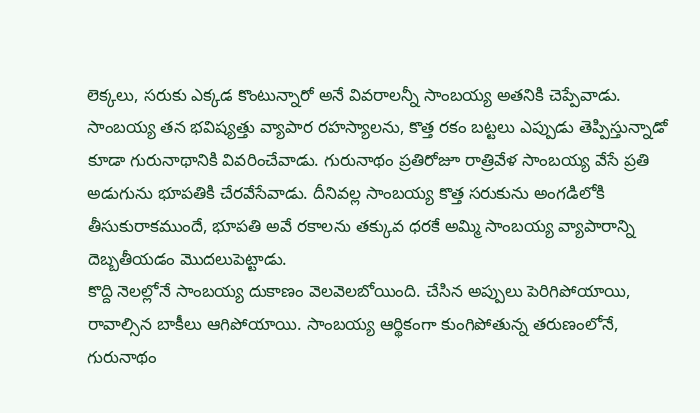లెక్కలు, సరుకు ఎక్కడ కొంటున్నారో అనే వివరాలన్నీ సాంబయ్య అతనికి చెప్పేవాడు. సాంబయ్య తన భవిష్యత్తు వ్యాపార రహస్యాలను, కొత్త రకం బట్టలు ఎప్పుడు తెప్పిస్తున్నాడో కూడా గురునాథానికి వివరించేవాడు. గురునాథం ప్రతిరోజూ రాత్రివేళ సాంబయ్య వేసే ప్రతి అడుగును భూపతికి చేరవేసేవాడు. దీనివల్ల సాంబయ్య కొత్త సరుకును అంగడిలోకి తీసుకురాకముందే, భూపతి అవే రకాలను తక్కువ ధరకే అమ్మి సాంబయ్య వ్యాపారాన్ని దెబ్బతీయడం మొదలుపెట్టాడు.
కొద్ది నెలల్లోనే సాంబయ్య దుకాణం వెలవెలబోయింది. చేసిన అప్పులు పెరిగిపోయాయి, రావాల్సిన బాకీలు ఆగిపోయాయి. సాంబయ్య ఆర్థికంగా కుంగిపోతున్న తరుణంలోనే, గురునాథం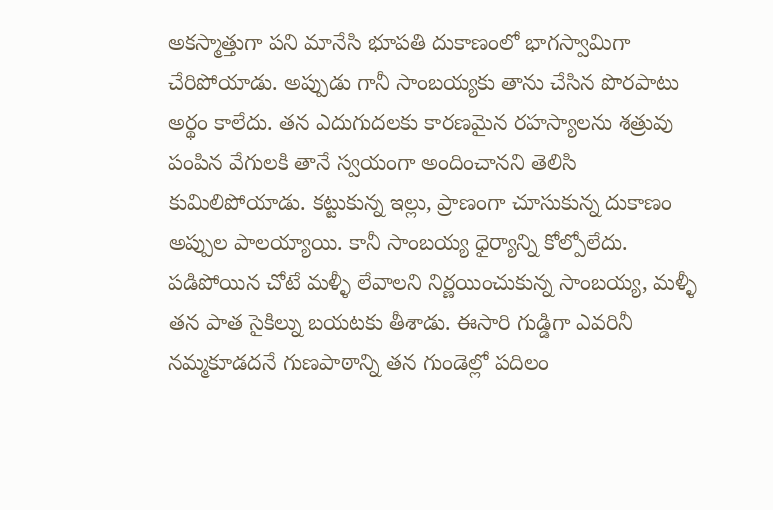అకస్మాత్తుగా పని మానేసి భూపతి దుకాణంలో భాగస్వామిగా చేరిపోయాడు. అప్పుడు గానీ సాంబయ్యకు తాను చేసిన పొరపాటు అర్థం కాలేదు. తన ఎదుగుదలకు కారణమైన రహస్యాలను శత్రువు పంపిన వేగులకి తానే స్వయంగా అందించానని తెలిసి కుమిలిపోయాడు. కట్టుకున్న ఇల్లు, ప్రాణంగా చూసుకున్న దుకాణం అప్పుల పాలయ్యాయి. కానీ సాంబయ్య ధైర్యాన్ని కోల్పోలేదు.
పడిపోయిన చోటే మళ్ళీ లేవాలని నిర్ణయించుకున్న సాంబయ్య, మళ్ళీ తన పాత సైకిల్ను బయటకు తీశాడు. ఈసారి గుడ్డిగా ఎవరినీ నమ్మకూడదనే గుణపాఠాన్ని తన గుండెల్లో పదిలం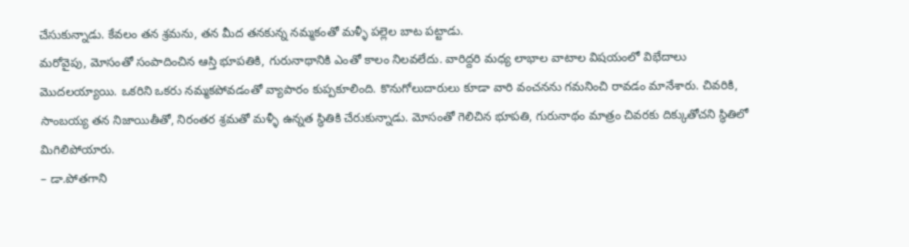చేసుకున్నాడు. కేవలం తన శ్రమను, తన మీద తనకున్న నమ్మకంతో మళ్ళీ పల్లెల బాట పట్టాడు.
మరోవైపు, మోసంతో సంపాదించిన ఆస్తి భూపతికి, గురునాథానికి ఎంతో కాలం నిలవలేదు. వారిద్దరి మధ్య లాభాల వాటాల విషయంలో విభేదాలు మొదలయ్యాయి. ఒకరిని ఒకరు నమ్మకపోవడంతో వ్యాపారం కుప్పకూలింది. కొనుగోలుదారులు కూడా వారి వంచనను గమనించి రావడం మానేశారు. చివరికి, సాంబయ్య తన నిజాయితీతో, నిరంతర శ్రమతో మళ్ళీ ఉన్నత స్థితికి చేరుకున్నాడు. మోసంతో గెలిచిన భూపతి, గురునాథం మాత్రం చివరకు దిక్కుతోచని స్థితిలో మిగిలిపోయారు.
– డా.పోతగాని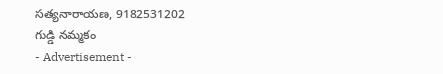సత్యనారాయణ, 9182531202
గుడ్డి నమ్మకం
- Advertisement -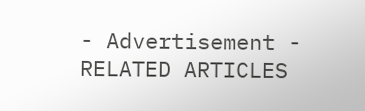- Advertisement -
RELATED ARTICLES